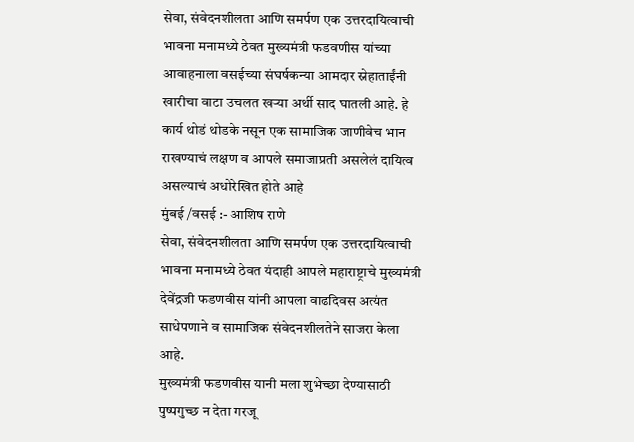सेवा, संवेदनशीलता आणि समर्पण एक उत्तरदायित्वाची भावना मनामध्ये ठेवत मुख्यमंत्री फडवणीस यांच्या आवाहनाला वसईच्या संघर्षकन्या आमदार स्नेहाताईंनी खारीचा वाटा उचलत खऱ्या अर्थी साद घातली आहे. हे कार्य थोडं थोडके नसून एक सामाजिक जाणीवेच भान राखण्याचं लक्षण व आपले समाजाप्रती असलेलं दायित्व असल्याचं अधोरेखित होते आहे
मुंबई /वसई :- आशिष राणे
सेवा, संवेदनशीलता आणि समर्पण एक उत्तरदायित्वाची भावना मनामध्ये ठेवत यंदाही आपले महाराष्ट्राचे मुख्यमंत्री देवेंद्रजी फडणवीस यांनी आपला वाढदिवस अत्यंत साधेपणाने व सामाजिक संवेदनशीलतेने साजरा केला आहे.
मुख्यमंत्री फडणवीस यानी मला शुभेच्छा देण्यासाठी पुष्पगुच्छ न देता गरजू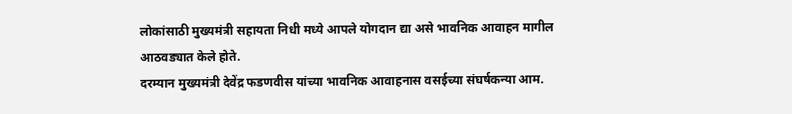लोकांसाठी मुख्यमंत्री सहायता निधी मध्ये आपले योगदान द्या असे भावनिक आवाहन मागील आठवड्यात केले होते.
दरम्यान मुख्यमंत्री देवेंद्र फडणवीस यांच्या भावनिक आवाहनास वसईच्या संघर्षकन्या आम.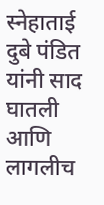स्नेहाताई दुबे पंडित यांनी साद घातली आणि लागलीच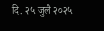दि. २५ जुलै २०२५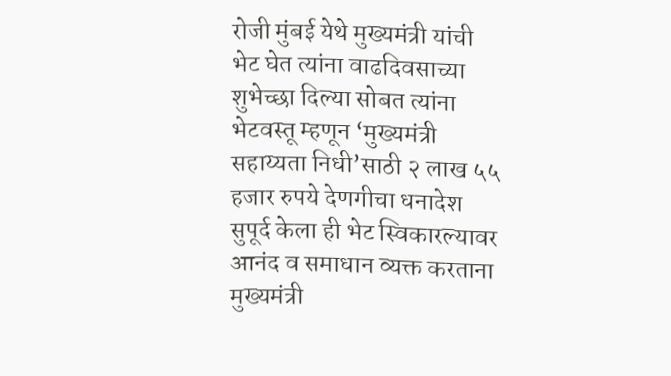रोजी मुंबई येथे मुख्यमंत्री यांची भेट घेत त्यांना वाढदिवसाच्या शुभेच्छा दिल्या सोबत त्यांना भेटवस्तू म्हणून ‘मुख्यमंत्री सहाय्यता निधी’साठी २ लाख ५५ हजार रुपये देणगीचा धनादेश सुपूर्द केला ही भेट स्विकारल्यावर आनंद व समाधान व्यक्त करताना मुख्यमंत्री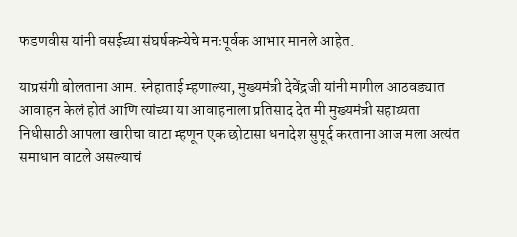फडणवीस यांनी वसईच्या संघर्षकन्येचे मनःपूर्वक आभार मानले आहेत.

याप्रसंगी बोलताना आम. स्नेहाताई म्हणाल्या, मुख्यमंत्री देवेंद्रजी यांनी मागील आठवड्यात आवाहन केलं होतं आणि त्यांच्या या आवाहनाला प्रतिसाद देत मी मुख्यमंत्री सहाय्यता निधीसाठी आपला खारीचा वाटा म्हणून एक छोटासा धनादेश सुपूर्द करताना आज मला अत्यंत समाधान वाटले असल्याचं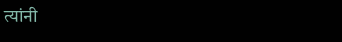त्यांनी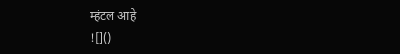म्हंटल आहे
![]()